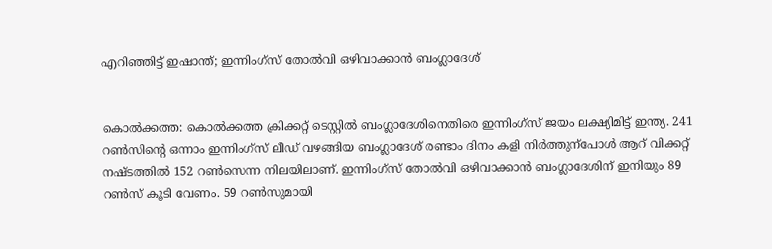എറിഞ്ഞിട്ട് ഇഷാന്ത്; ഇന്നിംഗ്സ് തോൽ‍വി ഒഴിവാക്കാൻ ബംഗ്ലാദേശ്


കൊൽക്കത്ത: കൊൽക്കത്ത ക്രിക്കറ്റ് ടെസ്റ്റിൽ‍ ബംഗ്ലാദേശിനെതിരെ ഇന്നിംഗ്സ് ജയം ലക്ഷ്യിമിട്ട് ഇന്ത്യ. 241 റൺസിന്റെ ഒന്നാം ഇന്നിംഗ്സ് ലീഡ് വഴങ്ങിയ ബംഗ്ലാദേശ് രണ്ടാം ദിനം കളി നിർത്തുന്പോൾ ആറ് വിക്കറ്റ് നഷ്ടത്തിൽ 152 റൺസെന്ന നിലയിലാണ്. ഇന്നിംഗ്സ് തോൽ‍വി ഒഴിവാക്കാൻ ബംഗ്ലാദേശിന് ഇനിയും 89 റൺസ് കൂടി വേണം. 59 റൺസുമായി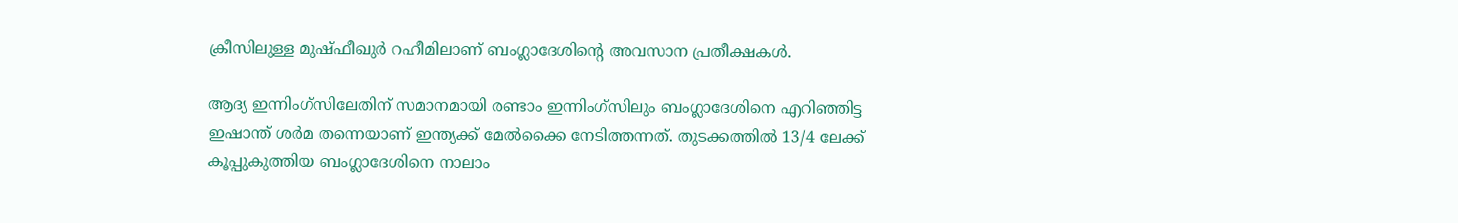ക്രീസിലുള്ള മുഷ്ഫീഖുർ റഹീമിലാണ് ബംഗ്ലാദേശിന്റെ അവസാന പ്രതീക്ഷകൾ.

ആദ്യ ഇന്നിംഗ്സിലേതിന് സമാനമായി രണ്ടാം ഇന്നിംഗ്സിലും ബംഗ്ലാദേശിനെ എറിഞ്ഞിട്ട ഇഷാന്ത് ശർമ തന്നെയാണ് ഇന്ത്യക്ക് മേൽക്കൈ നേടിത്തന്നത്. തുടക്കത്തിൽ 13/4 ലേക്ക് കൂപ്പുകുത്തിയ ബംഗ്ലാദേശിനെ നാലാം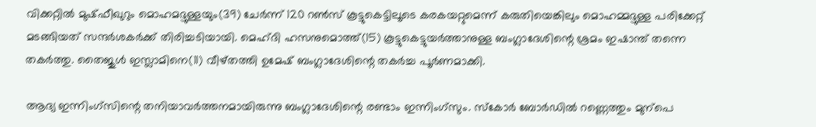വിക്കറ്റിൽ മുഷ്ഫീഖുറും മൊഹമദ്ദുള്ളയും(39) ചേർന്ന് 120 റൺസ് കൂട്ടുകെട്ടിലൂടെ കരകയറ്റുമെന്ന് കരുതിയെങ്കിലും മൊഹമ്മദ്ദുള്ള പരിക്കേറ്റ് മടങ്ങിയത് സന്ദർശകർക്ക് തിരിച്ചടിയായി. മെഹ്ദി ഹസനുമൊത്ത്(15) കൂട്ടുകെട്ടുയർത്താനുള്ള ബംഗ്ലാദേശിന്റെ ശ്രമം ഇഷാന്ത് തന്നെ തകർത്തു. തൈജുൾ ഇസ്ലാമിനെ(11) വീഴ്തത്തി ഉമേഷ് ബംഗ്ലാദേശിന്റെ തകർച്ച പൂർ‍ണമാക്കി.

ആദ്യ ഇന്നിംഗ്സിന്റെ തനിയാവർ‍ത്തനമായിരുന്നു ബംഗ്ലാദേശിന്റെ രണ്ടാം ഇന്നിംഗ്സും. സ്കോര്‍ ബോർഡിൽ റണ്ണെത്തും മുന്പെ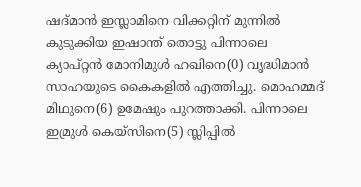ഷദ്മാൻ ഇസ്ലാമിനെ വിക്കറ്റിന് മുന്നിൽ കുടുക്കിയ ഇഷാന്ത് തൊട്ടു പിന്നാലെ ക്യാപ്റ്റൻ മോനിമുൾ ഹഖിനെ(0) വൃദ്ധിമാൻ സാഹയുടെ കൈകളിൽ എത്തിച്ചു. മൊഹമ്മദ് മിഥുനെ(6) ഉമേഷും പുറത്താക്കി. പിന്നാലെ ഇമ്രുൾ കെയ്സിനെ(5) സ്ലിപ്പിൽ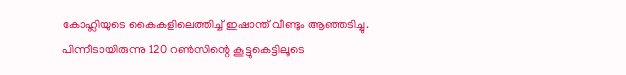കോഹ്ലിയുടെ കൈകളിലെത്തിച്ച് ഇഷാന്ത് വീണ്ടും ആഞ്ഞടിച്ചു. പിന്നീടായിരുന്നു 120 റൺസിന്റെ കൂട്ടുകെട്ടിലൂടെ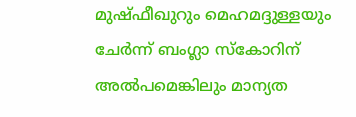മുഷ്ഫീഖുറും മെഹമദ്ദുള്ളയും ചേർന്ന് ബംഗ്ലാ സ്കോറിന് അൽപമെങ്കിലും മാന്യത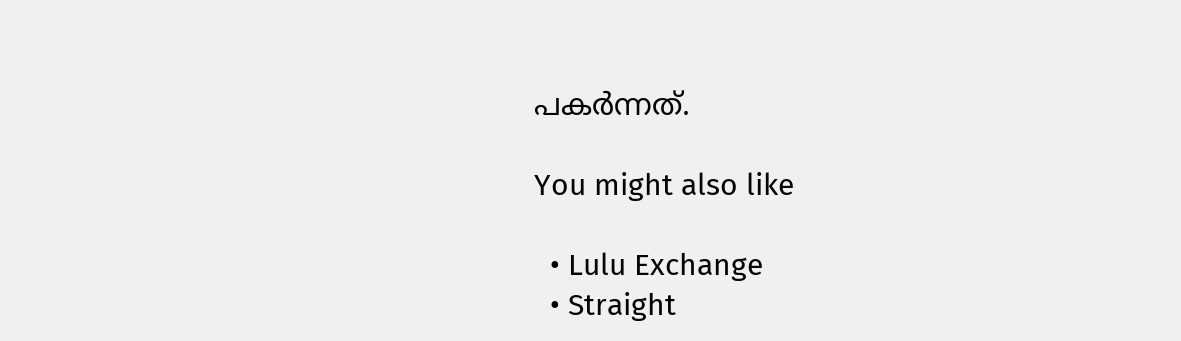പകർന്നത്.

You might also like

  • Lulu Exchange
  • Straight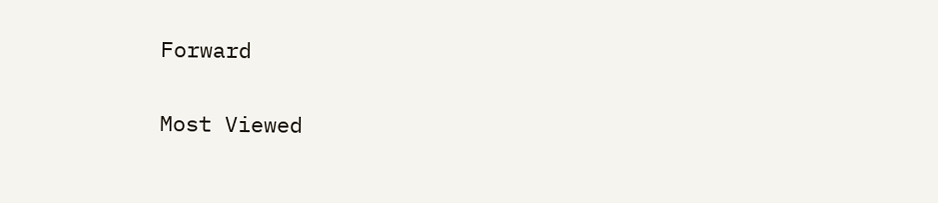Forward

Most Viewed